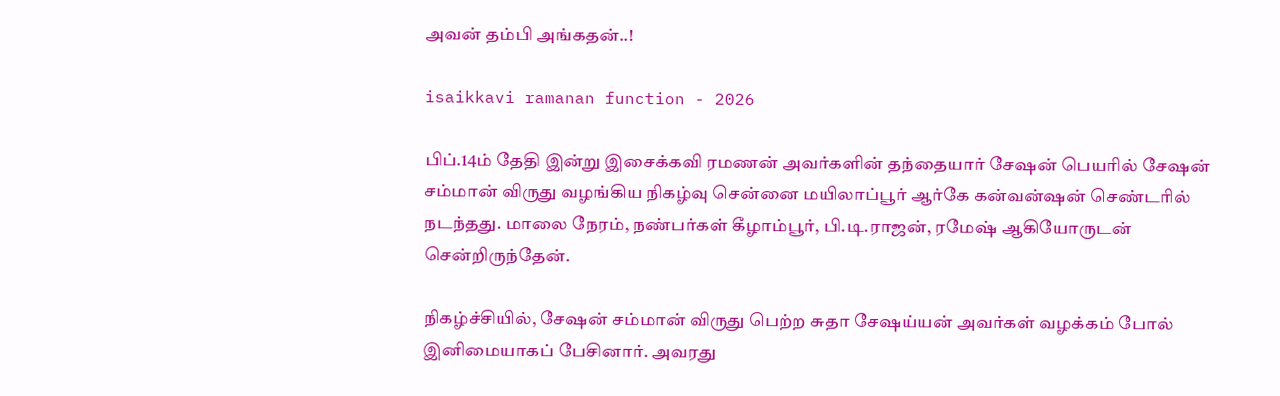அவன் தம்பி அங்கதன்..!

isaikkavi ramanan function - 2026

பிப்.14ம் தேதி இன்று இசைக்கவி ரமணன் அவர்களின் தந்தையார் சேஷன் பெயரில் சேஷன் சம்மான் விருது வழங்கிய நிகழ்வு சென்னை மயிலாப்பூர் ஆர்கே கன்வன்ஷன் செண்டரில் நடந்தது. மாலை நேரம், நண்பர்கள் கீழாம்பூர், பி.டி.ராஜன், ரமேஷ் ஆகியோருடன் சென்றிருந்தேன்.

நிகழ்ச்சியில், சேஷன் சம்மான் விருது பெற்ற சுதா சேஷய்யன் அவர்கள் வழக்கம் போல் இனிமையாகப் பேசினார். அவரது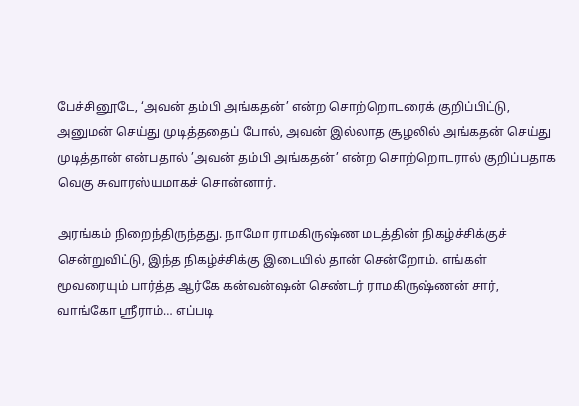பேச்சினூடே, ‘அவன் தம்பி அங்கதன்’ என்ற சொற்றொடரைக் குறிப்பிட்டு, அனுமன் செய்து முடித்ததைப் போல், அவன் இல்லாத சூழலில் அங்கதன் செய்து முடித்தான் என்பதால் ’அவன் தம்பி அங்கதன்’ என்ற சொற்றொடரால் குறிப்பதாக வெகு சுவாரஸ்யமாகச் சொன்னார்.

அரங்கம் நிறைந்திருந்தது. நாமோ ராமகிருஷ்ண மடத்தின் நிகழ்ச்சிக்குச் சென்றுவிட்டு, இந்த நிகழ்ச்சிக்கு இடையில் தான் சென்றோம். எங்கள் மூவரையும் பார்த்த ஆர்கே கன்வன்ஷன் செண்டர் ராமகிருஷ்ணன் சார், வாங்கோ ஸ்ரீராம்… எப்படி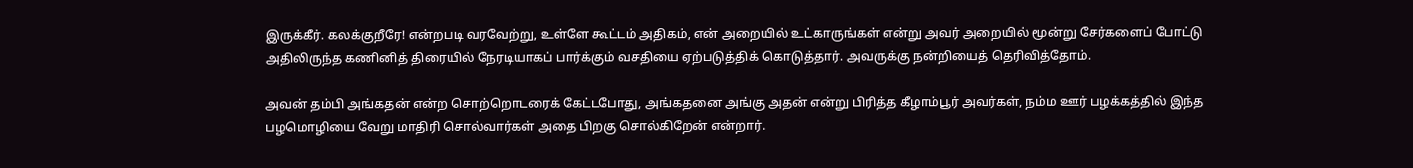இருக்கீர். கலக்குறீரே! என்றபடி வரவேற்று, உள்ளே கூட்டம் அதிகம், என் அறையில் உட்காருங்கள் என்று அவர் அறையில் மூன்று சேர்களைப் போட்டு அதிலிருந்த கணினித் திரையில் நேரடியாகப் பார்க்கும் வசதியை ஏற்படுத்திக் கொடுத்தார். அவருக்கு நன்றியைத் தெரிவித்தோம்.

அவன் தம்பி அங்கதன் என்ற சொற்றொடரைக் கேட்டபோது, அங்கதனை அங்கு அதன் என்று பிரித்த கீழாம்பூர் அவர்கள், நம்ம ஊர் பழக்கத்தில் இந்த பழமொழியை வேறு மாதிரி சொல்வார்கள் அதை பிறகு சொல்கிறேன் என்றார்.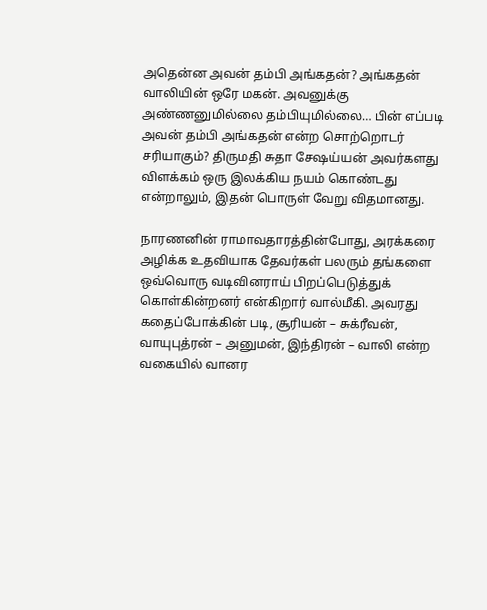அதென்ன அவன் தம்பி அங்கதன்? அங்கதன் வாலியின் ஒரே மகன். அவனுக்கு அண்ணனுமில்லை தம்பியுமில்லை… பின் எப்படி அவன் தம்பி அங்கதன் என்ற சொற்றொடர் சரியாகும்? திருமதி சுதா சேஷய்யன் அவர்களது விளக்கம் ஒரு இலக்கிய நயம் கொண்டது என்றாலும், இதன் பொருள் வேறு விதமானது.

நாரணனின் ராமாவதாரத்தின்போது, அரக்கரை அழிக்க உதவியாக தேவர்கள் பலரும் தங்களை ஒவ்வொரு வடிவினராய் பிறப்பெடுத்துக் கொள்கின்றனர் என்கிறார் வால்மீகி. அவரது கதைப்போக்கின் படி, சூரியன் – சுக்ரீவன், வாயுபுத்ரன் – அனுமன், இந்திரன் – வாலி என்ற வகையில் வானர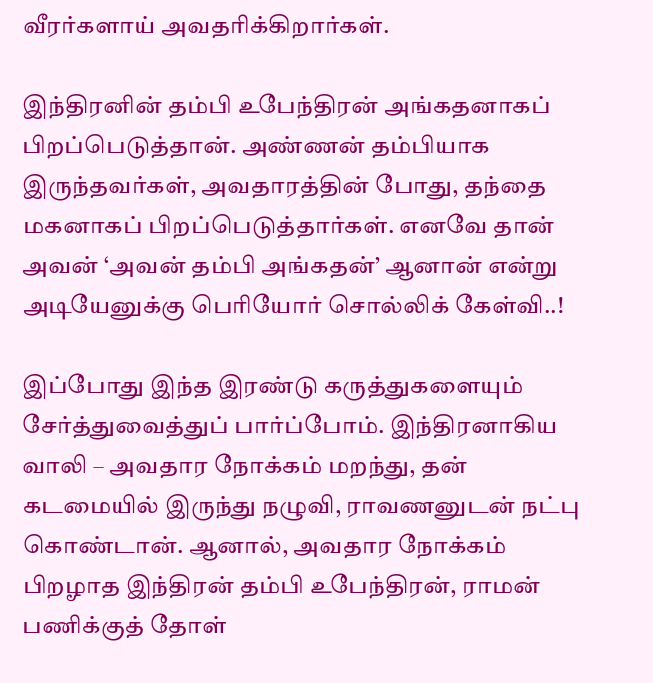வீரர்களாய் அவதரிக்கிறார்கள்.

இந்திரனின் தம்பி உபேந்திரன் அங்கதனாகப் பிறப்பெடுத்தான். அண்ணன் தம்பியாக இருந்தவர்கள், அவதாரத்தின் போது, தந்தை மகனாகப் பிறப்பெடுத்தார்கள். எனவே தான் அவன் ‘அவன் தம்பி அங்கதன்’ ஆனான் என்று அடியேனுக்கு பெரியோர் சொல்லிக் கேள்வி..!

இப்போது இந்த இரண்டு கருத்துகளையும் சேர்த்துவைத்துப் பார்ப்போம். இந்திரனாகிய வாலி – அவதார நோக்கம் மறந்து, தன் கடமையில் இருந்து நழுவி, ராவணனுடன் நட்பு கொண்டான். ஆனால், அவதார நோக்கம் பிறழாத இந்திரன் தம்பி உபேந்திரன், ராமன் பணிக்குத் தோள்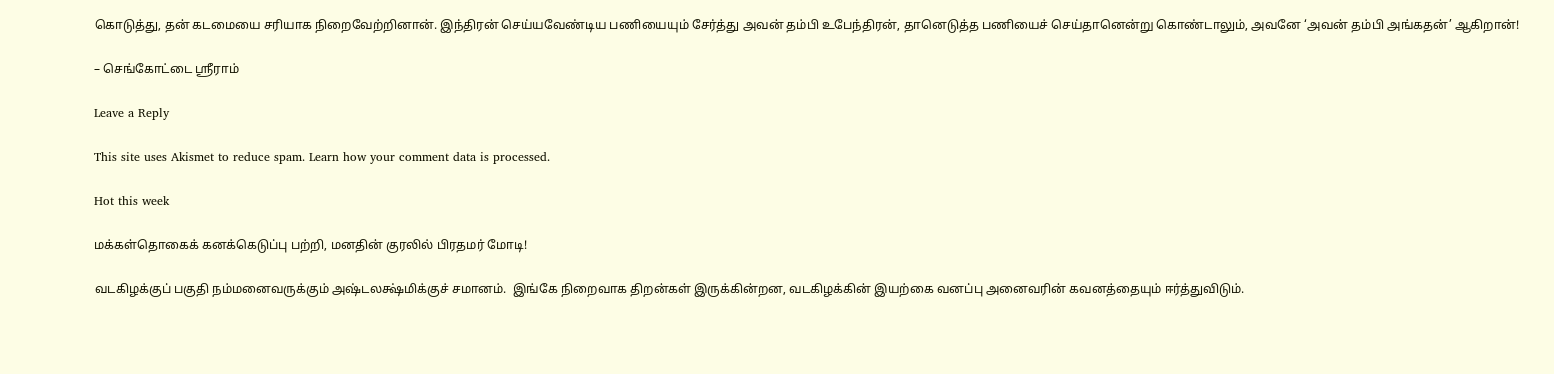கொடுத்து, தன் கடமையை சரியாக நிறைவேற்றினான். இந்திரன் செய்யவேண்டிய பணியையும் சேர்த்து அவன் தம்பி உபேந்திரன், தானெடுத்த பணியைச் செய்தானென்று கொண்டாலும், அவனே ‘அவன் தம்பி அங்கதன்’ ஆகிறான்!

– செங்கோட்டை ஸ்ரீராம்

Leave a Reply

This site uses Akismet to reduce spam. Learn how your comment data is processed.

Hot this week

மக்கள்தொகைக் கனக்கெடுப்பு பற்றி, மனதின் குரலில் பிரதமர் மோடி!

வடகிழக்குப் பகுதி நம்மனைவருக்கும் அஷ்டலக்ஷ்மிக்குச் சமானம்.  இங்கே நிறைவாக திறன்கள் இருக்கின்றன, வடகிழக்கின் இயற்கை வனப்பு அனைவரின் கவனத்தையும் ஈர்த்துவிடும்.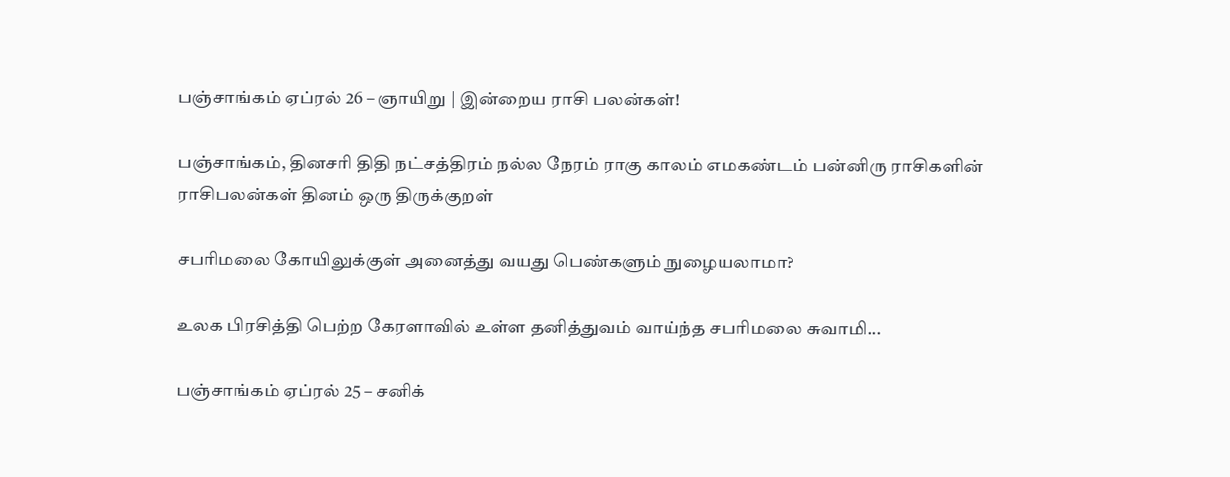பஞ்சாங்கம் ஏப்ரல் 26 – ஞாயிறு | இன்றைய ராசி பலன்கள்!

பஞ்சாங்கம், தினசரி திதி நட்சத்திரம் நல்ல நேரம் ராகு காலம் எமகண்டம் பன்னிரு ராசிகளின் ராசிபலன்கள் தினம் ஒரு திருக்குறள்

சபரிமலை கோயிலுக்குள் அனைத்து வயது பெண்களும் நுழையலாமா?

உலக பிரசித்தி பெற்ற கேரளாவில் உள்ள தனித்துவம் வாய்ந்த சபரிமலை சுவாமி...

பஞ்சாங்கம் ஏப்ரல் 25 – சனிக்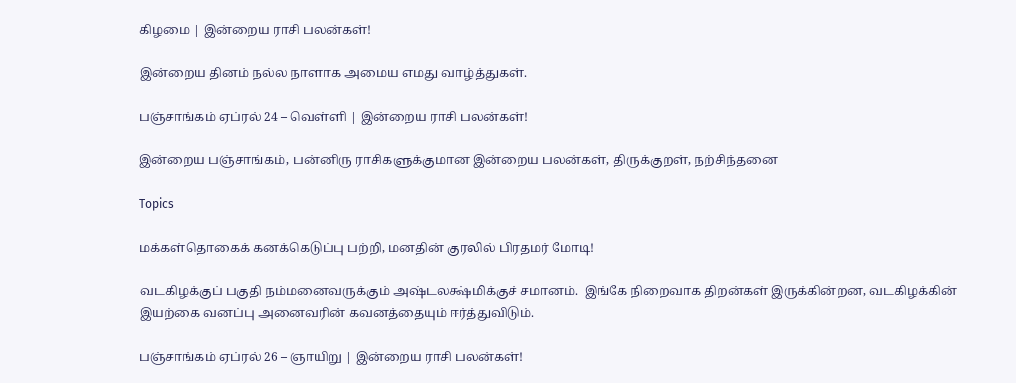கிழமை | இன்றைய ராசி பலன்கள்!

இன்றைய தினம் நல்ல நாளாக அமைய எமது வாழ்த்துகள்.

பஞ்சாங்கம் ஏப்ரல் 24 – வெள்ளி | இன்றைய ராசி பலன்கள்!

இன்றைய பஞ்சாங்கம், பன்னிரு ராசிகளுக்குமான இன்றைய பலன்கள், திருக்குறள், நற்சிந்தனை

Topics

மக்கள்தொகைக் கனக்கெடுப்பு பற்றி, மனதின் குரலில் பிரதமர் மோடி!

வடகிழக்குப் பகுதி நம்மனைவருக்கும் அஷ்டலக்ஷ்மிக்குச் சமானம்.  இங்கே நிறைவாக திறன்கள் இருக்கின்றன, வடகிழக்கின் இயற்கை வனப்பு அனைவரின் கவனத்தையும் ஈர்த்துவிடும்.

பஞ்சாங்கம் ஏப்ரல் 26 – ஞாயிறு | இன்றைய ராசி பலன்கள்!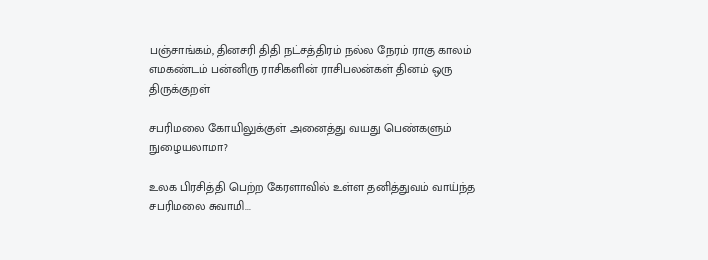பஞ்சாங்கம், தினசரி திதி நட்சத்திரம் நல்ல நேரம் ராகு காலம் எமகண்டம் பன்னிரு ராசிகளின் ராசிபலன்கள் தினம் ஒரு திருக்குறள்

சபரிமலை கோயிலுக்குள் அனைத்து வயது பெண்களும் நுழையலாமா?

உலக பிரசித்தி பெற்ற கேரளாவில் உள்ள தனித்துவம் வாய்ந்த சபரிமலை சுவாமி...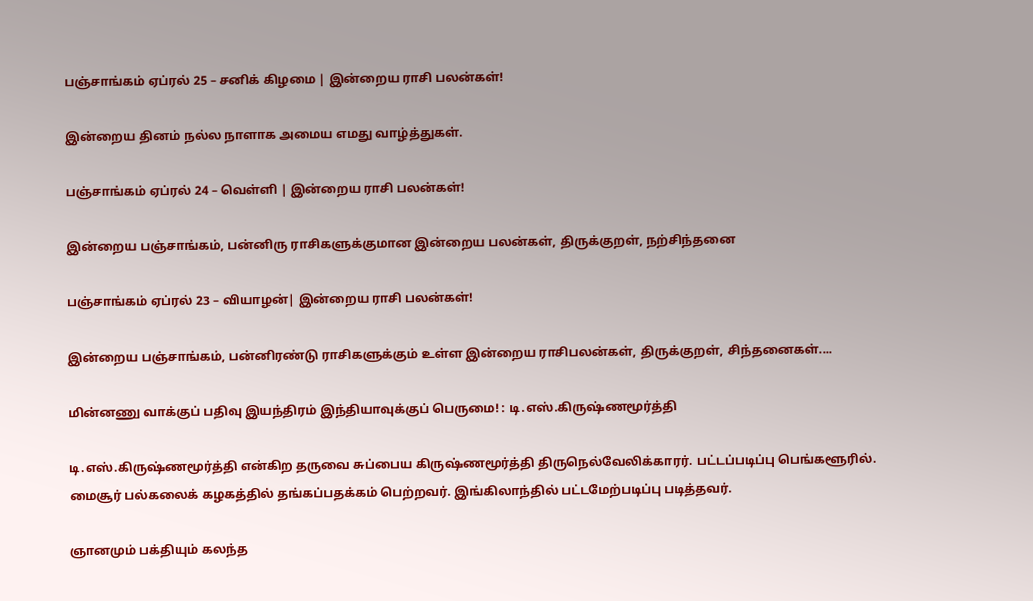பஞ்சாங்கம் ஏப்ரல் 25 – சனிக் கிழமை | இன்றைய ராசி பலன்கள்!

இன்றைய தினம் நல்ல நாளாக அமைய எமது வாழ்த்துகள்.

பஞ்சாங்கம் ஏப்ரல் 24 – வெள்ளி | இன்றைய ராசி பலன்கள்!

இன்றைய பஞ்சாங்கம், பன்னிரு ராசிகளுக்குமான இன்றைய பலன்கள், திருக்குறள், நற்சிந்தனை

பஞ்சாங்கம் ஏப்ரல் 23 – வியாழன்| இன்றைய ராசி பலன்கள்!

இன்றைய பஞ்சாங்கம், பன்னிரண்டு ராசிகளுக்கும் உள்ள இன்றைய ராசிபலன்கள், திருக்குறள், சிந்தனைகள்....

மின்னணு வாக்குப் பதிவு இயந்திரம் இந்தியாவுக்குப் பெருமை! : டி.எஸ்.கிருஷ்ணமூர்த்தி

டி.எஸ்.கிருஷ்ணமூர்த்தி என்கிற தருவை சுப்பைய கிருஷ்ணமூர்த்தி திருநெல்வேலிக்காரர். பட்டப்படிப்பு பெங்களூரில். மைசூர் பல்கலைக் கழகத்தில் தங்கப்பதக்கம் பெற்றவர். இங்கிலாந்தில் பட்டமேற்படிப்பு படித்தவர்.

ஞானமும் பக்தியும் கலந்த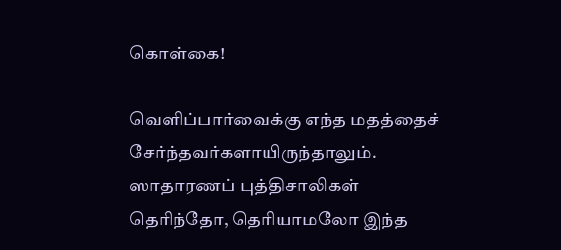கொள்கை!

வெளிப்பார்வைக்கு எந்த மதத்தைச் சேர்ந்தவர்களாயிருந்தாலும். ஸாதாரணப் புத்திசாலிகள் தெரிந்தோ, தெரியாமலோ இந்த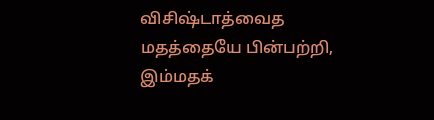விசிஷ்டாத்வைத மதத்தையே பின்பற்றி, இம்மதக்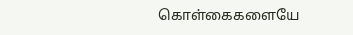கொள்கைகளையே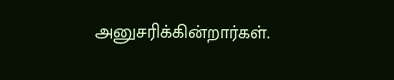அனுசரிக்கின்றார்கள்.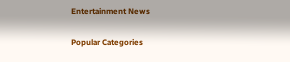Entertainment News

Popular Categories